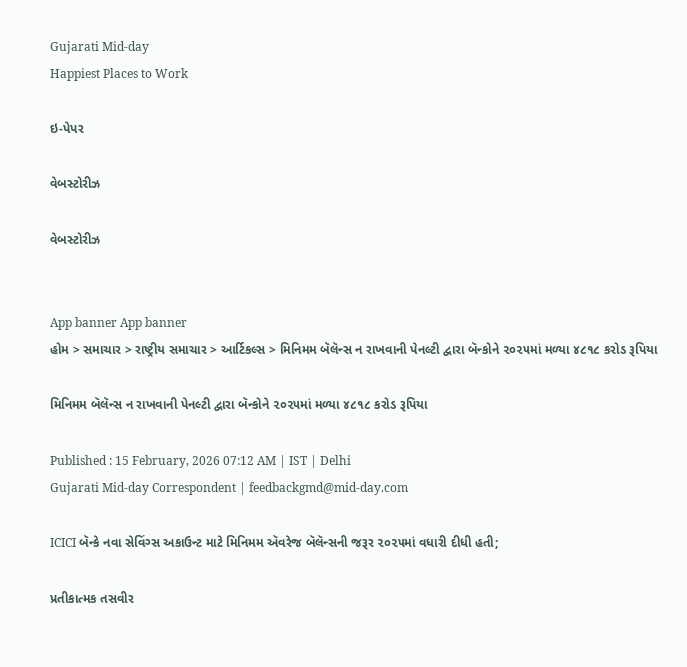Gujarati Mid-day
Happiest Places to Work

ઇ-પેપર

વેબસ્ટોરીઝ

વેબસ્ટોરીઝ


App banner App banner
હોમ > સમાચાર > રાષ્ટ્રીય સમાચાર > આર્ટિકલ્સ > મિનિમમ બૅલૅન્સ ન રાખવાની પેનલ્ટી દ્વારા બૅન્કોને ૨૦૨૫માં મળ્યા ૪૮૧૮ કરોડ રૂપિયા

મિનિમમ બૅલૅન્સ ન રાખવાની પેનલ્ટી દ્વારા બૅન્કોને ૨૦૨૫માં મળ્યા ૪૮૧૮ કરોડ રૂપિયા

Published : 15 February, 2026 07:12 AM | IST | Delhi
Gujarati Mid-day Correspondent | feedbackgmd@mid-day.com

ICICI બૅન્કે નવા સેવિંગ્સ અકાઉન્ટ માટે મિનિમમ ઍવરેજ બૅલૅન્સની જરૂર ૨૦૨૫માં વધારી દીધી હતી;

પ્રતીકાત્મક તસવીર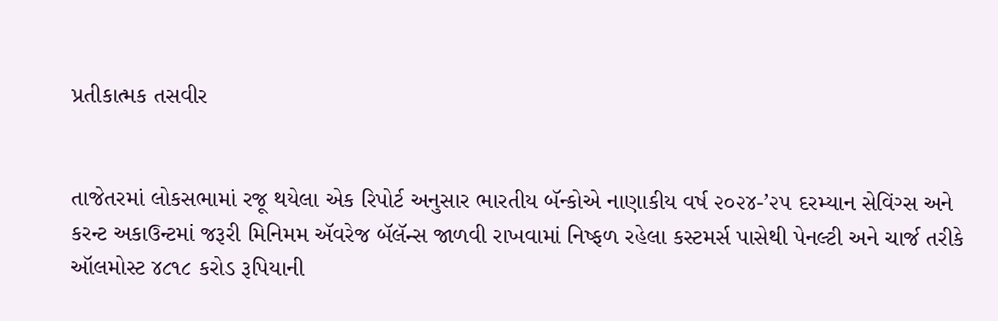પ્રતીકાત્મક તસવીર


તાજેતરમાં લોકસભામાં રજૂ થયેલા એક રિપોર્ટ અનુસાર ભારતીય બૅન્કોએ નાણાકીય વર્ષ ૨૦૨૪-’૨૫ દરમ્યાન સેવિંગ્સ અને કરન્ટ અકાઉન્ટમાં જરૂરી મિનિમમ ઍવરેજ બૅલૅન્સ જાળવી રાખવામાં નિષ્ફળ રહેલા કસ્ટમર્સ પાસેથી પેનલ્ટી અને ચાર્જ તરીકે ઑલમોસ્ટ ૪૮૧૮ કરોડ રૂપિયાની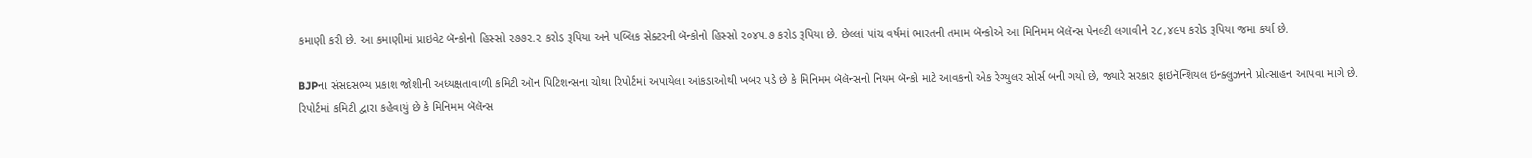કમાણી કરી છે. આ કમાણીમાં પ્રાઇવેટ બૅન્કોનો હિસ્સો ૨૭૭૨.૨ કરોડ રૂપિયા અને પબ્લિક સેક્ટરની બૅન્કોનો હિસ્સો ૨૦૪૫.૭ કરોડ રૂપિયા છે. છેલ્લાં પાંચ વર્ષમાં ભારતની તમામ બૅન્કોએ આ મિનિમમ બૅલૅન્સ પેનલ્ટી લગાવીને ૨૮,૪૯૫ કરોડ રૂપિયા જમા કર્યા છે.

BJPના સંસદસભ્ય પ્રકાશ જોશીની અધ્યક્ષતાવાળી કમિટી ઑન પિટિશન્સના ચોથા રિપોર્ટમાં અપાયેલા આંકડાઓથી ખબર પડે છે કે મિનિમમ બૅલૅન્સનો નિયમ બૅન્કો માટે આવકનો એક રેગ્યુલર સોર્સ બની ગયો છે, જ્યારે સરકાર ફાઇનૅન્શિયલ ઇન્ક્લુઝનને પ્રોત્સાહન આપવા માગે છે. રિપોર્ટમાં કમિટી દ્વારા કહેવાયું છે કે મિનિમમ બૅલૅન્સ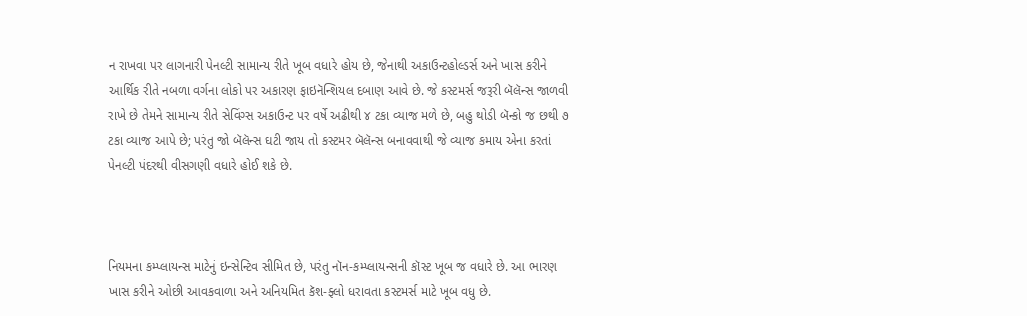ન રાખવા પર લાગનારી પેનલ્ટી સામાન્ય રીતે ખૂબ વધારે હોય છે, જેનાથી અકાઉન્ટહોલ્ડર્સ અને ખાસ કરીને આર્થિક રીતે નબળા વર્ગના લોકો પર અકારણ ફાઇનૅન્શિયલ દબાણ આવે છે. જે કસ્ટમર્સ જરૂરી બૅલૅન્સ જાળવી રાખે છે તેમને સામાન્ય રીતે સેવિંગ્સ અકાઉન્ટ પર વર્ષે અઢીથી ૪ ટકા વ્યાજ મળે છે, બહુ થોડી બૅન્કો જ છથી ૭ ટકા વ્યાજ આપે છે; પરંતુ જો બૅલૅન્સ ઘટી જાય તો કસ્ટમર બૅલૅન્સ બનાવવાથી જે વ્યાજ કમાય એના કરતાં પેનલ્ટી પંદરથી વીસગણી વધારે હોઈ શકે છે.



નિયમના કમ્પ્લાયન્સ માટેનું ઇન્સેન્ટિવ સીમિત છે, પરંતુ નૉન-કમ્પ્લાયન્સની કૉસ્ટ ખૂબ જ વધારે છે. આ ભારણ ખાસ કરીને ઓછી આવકવાળા અને અનિયમિત કૅશ-ફ્લો ધરાવતા કસ્ટમર્સ માટે ખૂબ વધુ છે.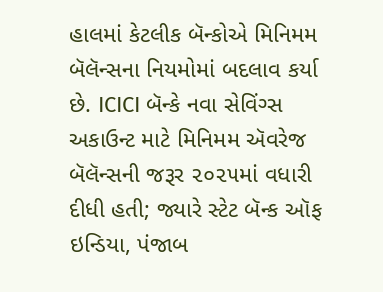હાલમાં કેટલીક બૅન્કોએ મિનિમમ બૅલૅન્સના નિયમોમાં બદલાવ કર્યા છે. ICICI બૅન્કે નવા સેવિંગ્સ અકાઉન્ટ માટે મિનિમમ ઍવરેજ બૅલૅન્સની જરૂર ૨૦૨૫માં વધારી દીધી હતી; જ્યારે સ્ટેટ બૅન્ક ઑફ ઇન્ડિયા, પંજાબ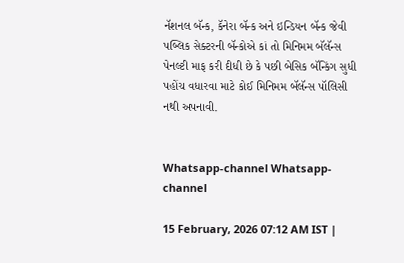નૅશનલ બૅન્ક, કૅનેરા બૅન્ક અને ઇન્ડિયન બૅન્ક જેવી પબ્લિક સેક્ટરની બૅન્કોએ કાં તો મિનિમમ બૅલૅન્સ પેનલ્ટી માફ કરી દીધી છે કે પછી બેસિક બૅન્કિંગ સુધી પહોંચ વધારવા માટે કોઈ મિનિમમ બૅલૅન્સ પૉલિસી નથી અપનાવી.


Whatsapp-channel Whatsapp-channel

15 February, 2026 07:12 AM IST |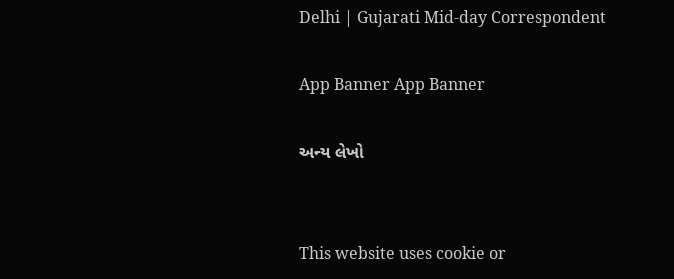Delhi | Gujarati Mid-day Correspondent

App Banner App Banner

અન્ય લેખો


This website uses cookie or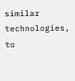similar technologies, to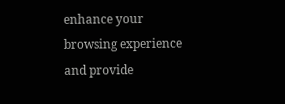enhance your browsing experience and provide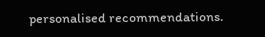personalised recommendations.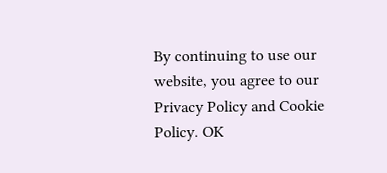By continuing to use our website, you agree to our Privacy Policy and Cookie Policy. OK